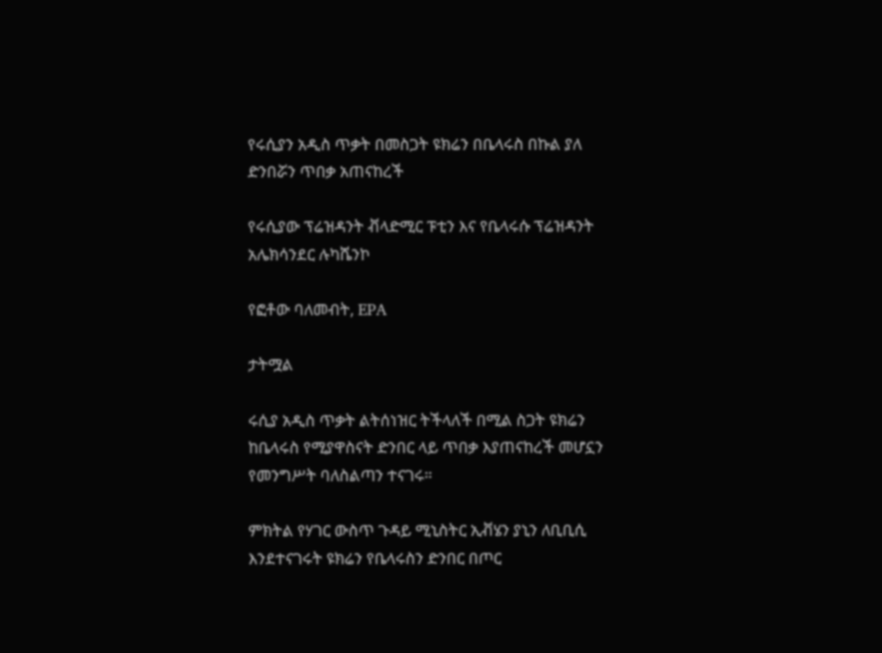የሩሲያን አዲስ ጥቃት በመስጋት ዩክሬን በቤላሩስ በኩል ያለ ድንበሯን ጥበቃ አጠናከረች

የሩሲያው ፕሬዝዳንት ቭላድሚር ፑቲን እና የቤላሩሱ ፕሬዝዳንት አሌክሳንደር ሉካሼንኮ

የፎቶው ባለመብት, EPA

ታትሟል

ሩሲያ አዲስ ጥቃት ልትሰነዝር ትችላለች በሚል ስጋት ዩክሬን ከቤላሩስ የሚያዋስናት ድንበር ላይ ጥበቃ እያጠናከረች መሆኗን የመንግሥት ባለስልጣን ተናገሩ።

ምክትል የሃገር ውስጥ ጉዳይ ሚኒስትር ኢቭሄን ያኒን ለቢቢሲ እንደተናገሩት ዩክሬን የቤላሩስን ድንበር በጦር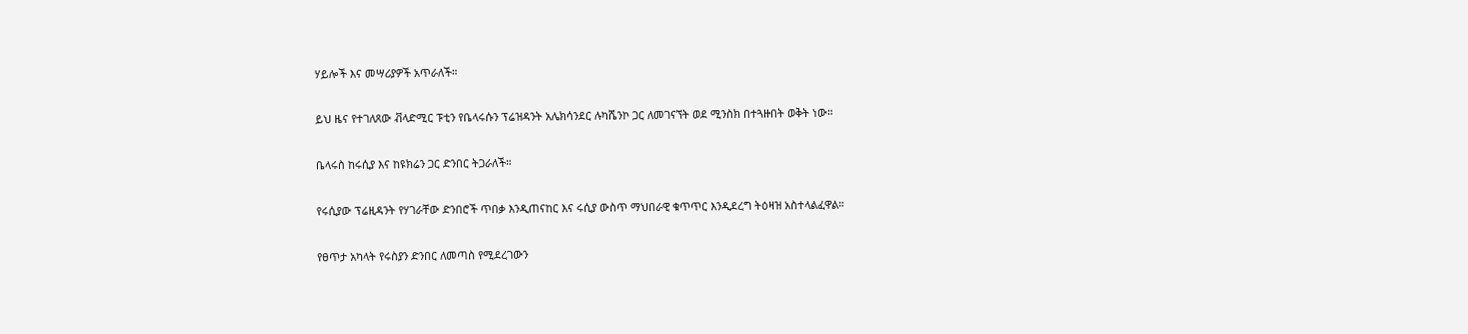ሃይሎች እና መሣሪያዎች አጥራለች።

ይህ ዜና የተገለጸው ቭላድሚር ፑቲን የቤላሩሱን ፕሬዝዳንት አሌክሳንደር ሉካሼንኮ ጋር ለመገናኘት ወደ ሚንስክ በተጓዙበት ወቅት ነው።

ቤላሩስ ከሩሲያ እና ከዩክሬን ጋር ድንበር ትጋራለች።

የሩሲያው ፕሬዚዳንት የሃገራቸው ድንበሮች ጥበቃ እንዲጠናከር እና ሩሲያ ውስጥ ማህበራዊ ቁጥጥር እንዲደረግ ትዕዛዝ አስተላልፈዋል።

የፀጥታ አካላት የሩስያን ድንበር ለመጣስ የሚደረገውን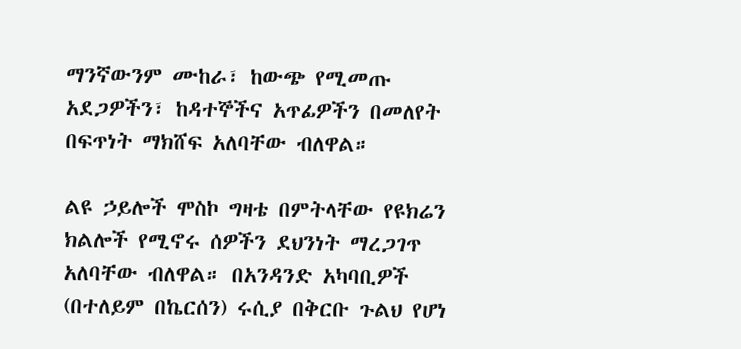ማንኛውንም ሙከራ፣ ከውጭ የሚመጡ አደጋዎችን፣ ከዳተኞችና አጥፊዎችን በመለየት በፍጥነት ማክሸፍ አለባቸው ብለዋል።

ልዩ ኃይሎች ሞስኮ ግዛቴ በምትላቸው የዩክሬን ክልሎች የሚኖሩ ሰዎችን ደህንነት ማረጋገጥ አለባቸው ብለዋል። በአንዳንድ አካባቢዎች (በተለይም በኬርሰን) ሩሲያ በቅርቡ ጉልህ የሆነ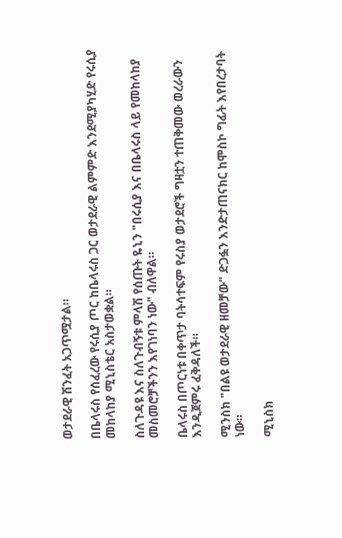ወታደራዊ ሽንፈት አጋጥሟታል።

በቤላሩስ የሰፈረው የሩሲያ ጦር ከቤላሩስ ጋር ወታደራዊ ልምምድ እንደሚያካሂድ የሩሲያ መከላከያ ሚኒስቴር አስታወቋል።

ስለጉዳዩ እና ስለጉብኝቱ ምላሽ የሰጡት ዬኒን "በሩሲያ እና በቤላሩስ ላይ የመከላከያ መስመሮቻችንን እየገነባን ነው" ብለዋል።

ቤላሩስ በጦርነቱ በቀጥታ ባትሳተፍም የሩስያ ወታደሮች ግዛቷን ተጠቅመው ወረራውን እንዲጀምሩ ፈቅዳለች።

ሚንስክ "በልዩ ወታደራዊ ዘመቻው" ድጋፏን እንድታጠናክር ከሞስኮ ግፊት እየበረታባት ነው።

ሚኒስክ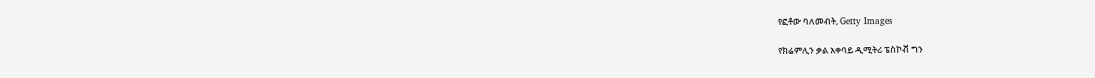የፎቶው ባለመብት, Getty Images

የክሬምሊን ቃል አቀባይ ዲሚትሪ ፔስኮቭ ግን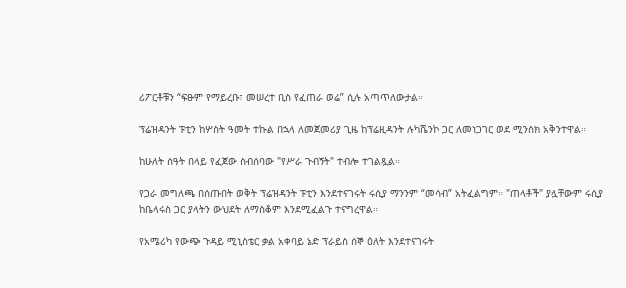ሪፖርቶቹን “ፍፁም የማይረቡ፣ መሠረተ ቢስ የፈጠራ ወሬ” ሲሉ አጣጥለውታል።

ፕሬዝዳንት ፑቲን ከሦስት ዓመት ተኩል በኋላ ለመጀመሪያ ጊዜ ከፕሬዚዳንት ሉካሼንኮ ጋር ለመነጋገር ወደ ሚንስክ አቅንተዋል።

ከሁለት ሰዓት በላይ የፈጀው ስብሰባው "የሥራ ጉብኝት" ተብሎ ተገልጿል።

የጋራ መግለጫ በሰጡበት ወቅት ፕሬዝዳንት ፑቲን እንደተናገሩት ሩሲያ ማንንም “መሳብ” አትፈልግም። "ጠላቶች" ያሏቸውም ሩሲያ ከቤላሩስ ጋር ያላትን ውህደት ለማስቆም እንደሚፈልጉ ተናግረዋል።

የአሜሪካ የውጭ ጉዳይ ሚኒስቴር ቃል አቀባይ ኔድ ፕራይስ ሰኞ ዕለት እንደተናገሩት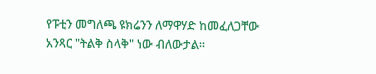የፑቲን መግለጫ ዩክሬንን ለማዋሃድ ከመፈለጋቸው አንጻር "ትልቅ ስላቅ" ነው ብለውታል።